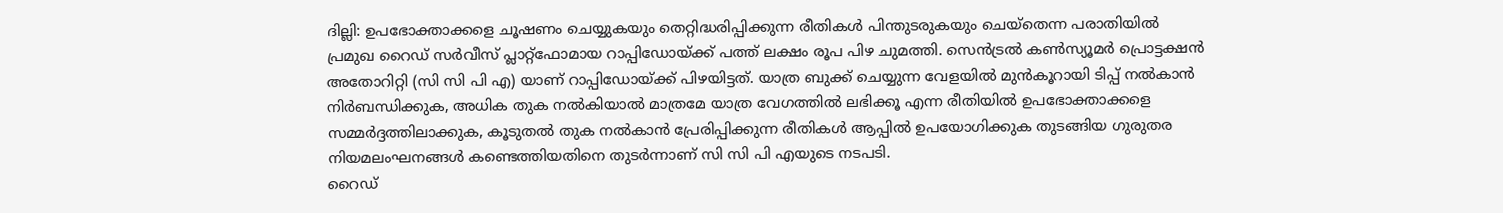ദില്ലി: ഉപഭോക്താക്കളെ ചൂഷണം ചെയ്യുകയും തെറ്റിദ്ധരിപ്പിക്കുന്ന രീതികൾ പിന്തുടരുകയും ചെയ്തെന്ന പരാതിയിൽ പ്രമുഖ റൈഡ് സർവീസ് പ്ലാറ്റ്ഫോമായ റാപ്പിഡോയ്ക്ക് പത്ത് ലക്ഷം രൂപ പിഴ ചുമത്തി. സെൻട്രൽ കൺസ്യൂമർ പ്രൊട്ടക്ഷൻ അതോറിറ്റി (സി സി പി എ) യാണ് റാപ്പിഡോയ്ക്ക് പിഴയിട്ടത്. യാത്ര ബുക്ക് ചെയ്യുന്ന വേളയിൽ മുൻകൂറായി ടിപ്പ് നൽകാൻ നിർബന്ധിക്കുക, അധിക തുക നൽകിയാൽ മാത്രമേ യാത്ര വേഗത്തിൽ ലഭിക്കൂ എന്ന രീതിയിൽ ഉപഭോക്താക്കളെ സമ്മർദ്ദത്തിലാക്കുക, കൂടുതൽ തുക നൽകാൻ പ്രേരിപ്പിക്കുന്ന രീതികൾ ആപ്പിൽ ഉപയോഗിക്കുക തുടങ്ങിയ ഗുരുതര നിയമലംഘനങ്ങൾ കണ്ടെത്തിയതിനെ തുടർന്നാണ് സി സി പി എയുടെ നടപടി.
റൈഡ്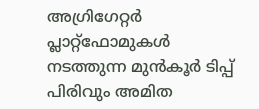അഗ്രിഗേറ്റർ പ്ലാറ്റ്ഫോമുകൾ നടത്തുന്ന മുൻകൂർ ടിപ്പ് പിരിവും അമിത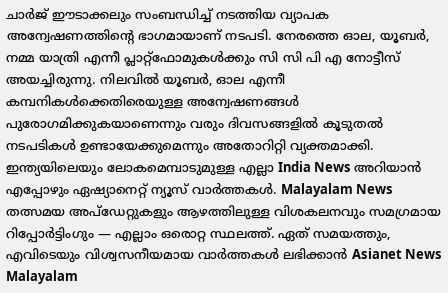ചാർജ് ഈടാക്കലും സംബന്ധിച്ച് നടത്തിയ വ്യാപക അന്വേഷണത്തിന്റെ ഭാഗമായാണ് നടപടി. നേരത്തെ ഓല, യൂബർ, നമ്മ യാത്രി എന്നീ പ്ലാറ്റ്ഫോമുകൾക്കും സി സി പി എ നോട്ടീസ് അയച്ചിരുന്നു. നിലവിൽ യൂബർ, ഓല എന്നീ കമ്പനികൾക്കെതിരെയുള്ള അന്വേഷണങ്ങൾ പുരോഗമിക്കുകയാണെന്നും വരും ദിവസങ്ങളിൽ കൂടുതൽ നടപടികൾ ഉണ്ടായേക്കുമെന്നും അതോറിറ്റി വ്യക്തമാക്കി.
ഇന്ത്യയിലെയും ലോകമെമ്പാടുമുള്ള എല്ലാ India News അറിയാൻ എപ്പോഴും ഏഷ്യാനെറ്റ് ന്യൂസ് വാർത്തകൾ. Malayalam News തത്സമയ അപ്ഡേറ്റുകളും ആഴത്തിലുള്ള വിശകലനവും സമഗ്രമായ റിപ്പോർട്ടിംഗും — എല്ലാം ഒരൊറ്റ സ്ഥലത്ത്. ഏത് സമയത്തും, എവിടെയും വിശ്വസനീയമായ വാർത്തകൾ ലഭിക്കാൻ Asianet News Malayalam